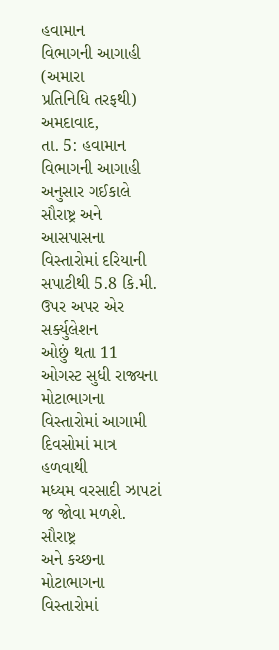હવામાન
વિભાગની આગાહી
(અમારા
પ્રતિનિધિ તરફથી)
અમદાવાદ,
તા. 5: હવામાન વિભાગની આગાહી અનુસાર ગઈકાલે
સૌરાષ્ટ્ર અને આસપાસના વિસ્તારોમાં દરિયાની સપાટીથી 5.8 કિ.મી. ઉપર અપર એર સર્ક્યુલેશન
ઓછું થતા 11 ઓગસ્ટ સુધી રાજ્યના મોટાભાગના વિસ્તારોમાં આગામી દિવસોમાં માત્ર હળવાથી
મધ્યમ વરસાદી ઝાપટાં જ જોવા મળશે.
સૌરાષ્ટ્ર
અને કચ્છના મોટાભાગના વિસ્તારોમાં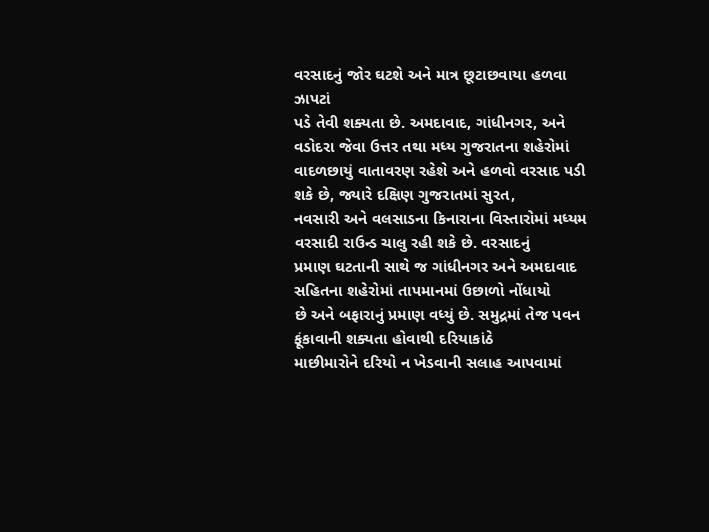વરસાદનું જોર ઘટશે અને માત્ર છૂટાછવાયા હળવા ઝાપટાં
પડે તેવી શક્યતા છે. અમદાવાદ, ગાંધીનગર, અને વડોદરા જેવા ઉત્તર તથા મધ્ય ગુજરાતના શહેરોમાં
વાદળછાયું વાતાવરણ રહેશે અને હળવો વરસાદ પડી શકે છે, જ્યારે દક્ષિણ ગુજરાતમાં સુરત,
નવસારી અને વલસાડના કિનારાના વિસ્તારોમાં મધ્યમ વરસાદી રાઉન્ડ ચાલુ રહી શકે છે. વરસાદનું
પ્રમાણ ઘટતાની સાથે જ ગાંધીનગર અને અમદાવાદ સહિતના શહેરોમાં તાપમાનમાં ઉછાળો નોંધાયો
છે અને બફારાનું પ્રમાણ વધ્યું છે. સમુદ્રમાં તેજ પવન ફૂંકાવાની શક્યતા હોવાથી દરિયાકાંઠે
માછીમારોને દરિયો ન ખેડવાની સલાહ આપવામાં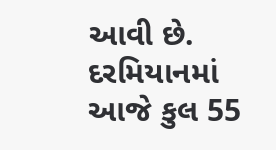આવી છે. દરમિયાનમાં આજે કુલ 55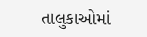તાલુકાઓમાં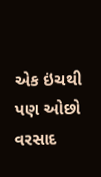એક ઇંચથી પણ ઓછો વરસાદ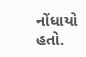નોંધાયો હતો.